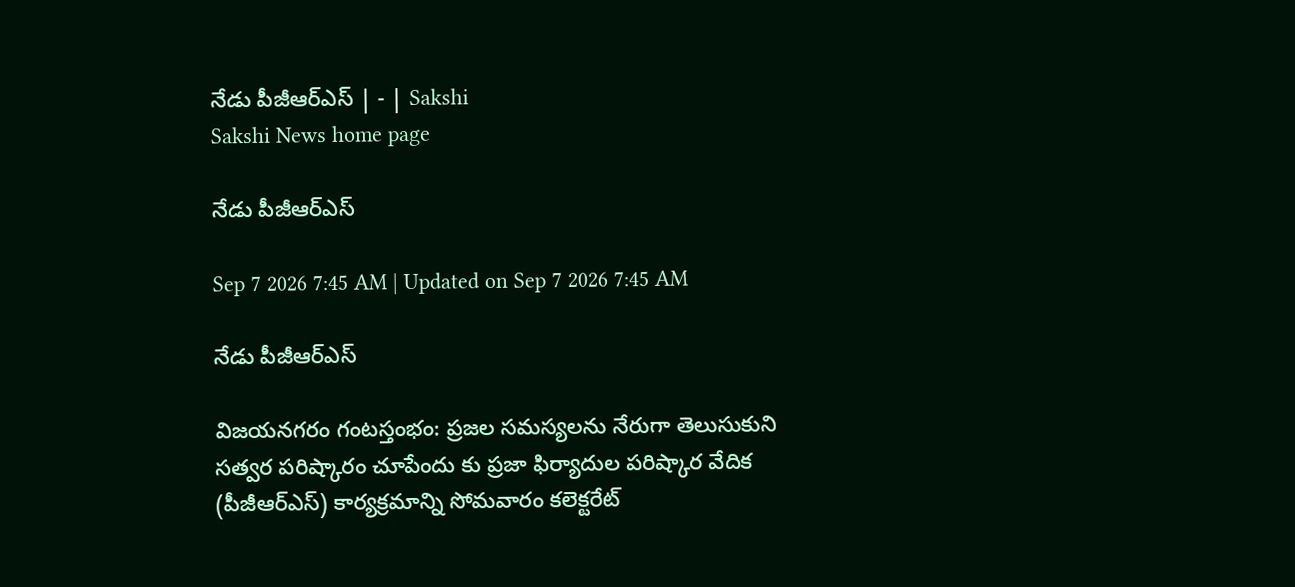నేడు పీజీఆర్‌ఎస్‌ | - | Sakshi
Sakshi News home page

నేడు పీజీఆర్‌ఎస్‌

Sep 7 2026 7:45 AM | Updated on Sep 7 2026 7:45 AM

నేడు పీజీఆర్‌ఎస్‌

విజయనగరం గంటస్తంభం: ప్రజల సమస్యలను నేరుగా తెలుసుకుని సత్వర పరిష్కారం చూపేందు కు ప్రజా ఫిర్యాదుల పరిష్కార వేదిక (పీజీఆర్‌ఎస్‌) కార్యక్రమాన్ని సోమవారం కలెక్టరేట్‌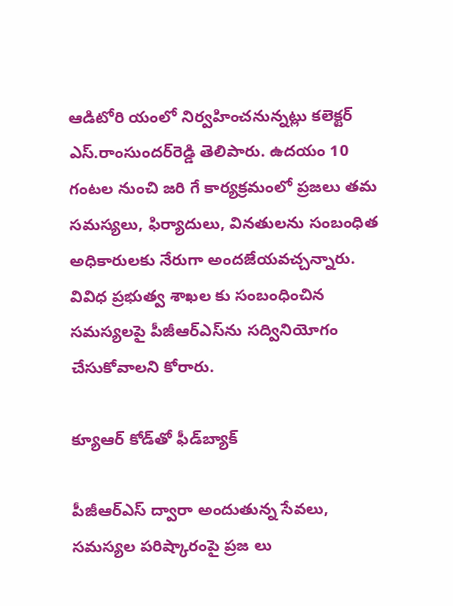ఆడిటోరి యంలో నిర్వహించనున్నట్లు కలెక్టర్‌ ఎస్‌.రాంసుందర్‌రెడ్డి తెలిపారు. ఉదయం 10 గంటల నుంచి జరి గే కార్యక్రమంలో ప్రజలు తమ సమస్యలు, ఫిర్యాదులు, వినతులను సంబంధిత అధికారులకు నేరుగా అందజేయవచ్చన్నారు. వివిధ ప్రభుత్వ శాఖల కు సంబంధించిన సమస్యలపై పీజీఆర్‌ఎస్‌ను సద్వినియోగం చేసుకోవాలని కోరారు.

క్యూఆర్‌ కోడ్‌తో ఫీడ్‌బ్యాక్‌

పీజీఆర్‌ఎస్‌ ద్వారా అందుతున్న సేవలు, సమస్యల పరిష్కారంపై ప్రజ లు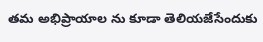తమ అభిప్రాయాల ను కూడా తెలియజేసేందుకు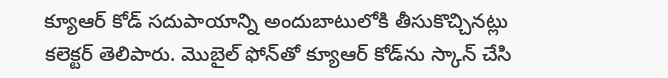క్యూఆర్‌ కోడ్‌ సదుపాయాన్ని అందుబాటులోకి తీసుకొచ్చినట్లు కలెక్టర్‌ తెలిపారు. మొబైల్‌ ఫోన్‌తో క్యూఆర్‌ కోడ్‌ను స్కాన్‌ చేసి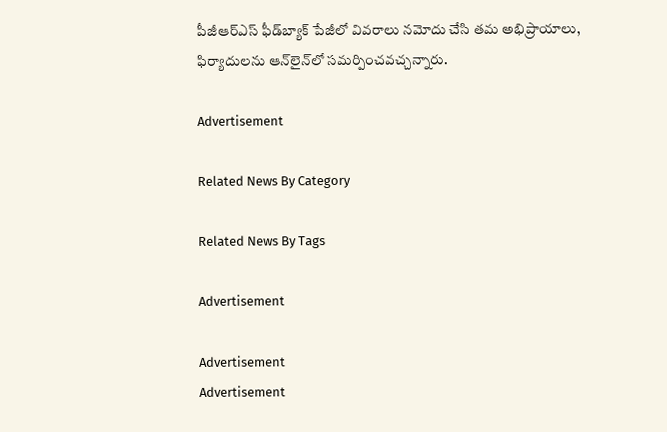పీజీఆర్‌ఎస్‌ ఫీడ్‌బ్యాక్‌ పేజీలో వివరాలు నమోదు చేసి తమ అభిప్రాయాలు, ఫిర్యాదులను ఆన్‌లైన్‌లో సమర్పించవచ్చన్నారు.

Advertisement

Related News By Category

Related News By Tags

Advertisement

Advertisement
Advertisement